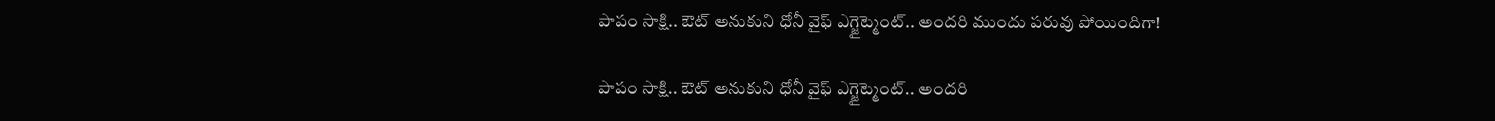పాపం సాక్షి.. ఔట్ అనుకుని ధోనీ వైఫ్ ఎగ్జైట్మెంట్.. అందరి ముందు పరువు పోయిందిగా!

పాపం సాక్షి.. ఔట్ అనుకుని ధోనీ వైఫ్ ఎగ్జైట్మెంట్.. అందరి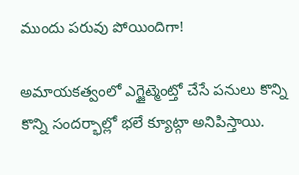ముందు పరువు పోయిందిగా!

అమాయకత్వంలో ఎగ్జైట్మెంట్తో చేసే పనులు కొన్ని కొన్ని సందర్భాల్లో భలే క్యూట్గా అనిపిస్తాయి.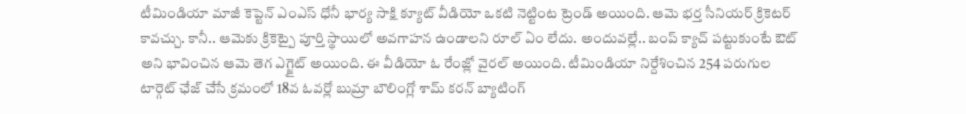టీమిండియా మాజీ కెప్టెన్ ఎంఎస్ ధోనీ భార్య సాక్షి క్యూట్ వీడియో ఒకటి నెట్టింట ట్రెండ్ అయింది. ఆమె భర్త సీనియర్ క్రికెటర్ కావచ్చు. కానీ.. ఆమెకు క్రికెట్పై పూర్తి స్థాయిలో అవగాహన ఉండాలని రూల్ ఏం లేదు. అందువల్లే.. బంప్ క్యాచ్ పట్టుకుంటే ఔట్ అని భావించిన ఆమె తెగ ఎగ్జైట్ అయింది. ఈ వీడియో ఓ రేంజ్లో వైరల్ అయింది. టీమిండియా నిర్దేశించిన 254 పరుగుల టార్గెట్ ఛేజ్ చేసే క్రమంలో 18వ ఓవర్లో బుమ్రా బౌలింగ్లో శామ్ కరన్ బ్యాటింగ్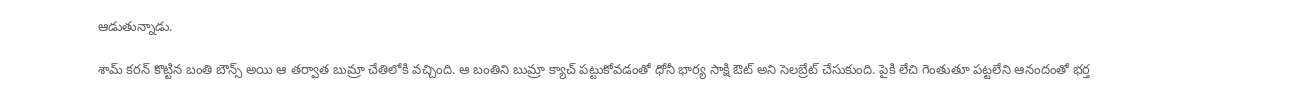ఆడుతున్నాడు.

శామ్ కరన్ కొట్టిన బంతి బౌన్స్ అయి ఆ తర్వాత బుమ్రా చేతిలోకి వచ్చింది. ఆ బంతిని బుమ్రా క్యాచ్ పట్టుకోవడంతో ధోనీ భార్య సాక్షి ఔట్ అని సెలబ్రేట్ చేసుకుంది. పైకి లేచి గెంతుతూ పట్టలేని ఆనందంతో భర్త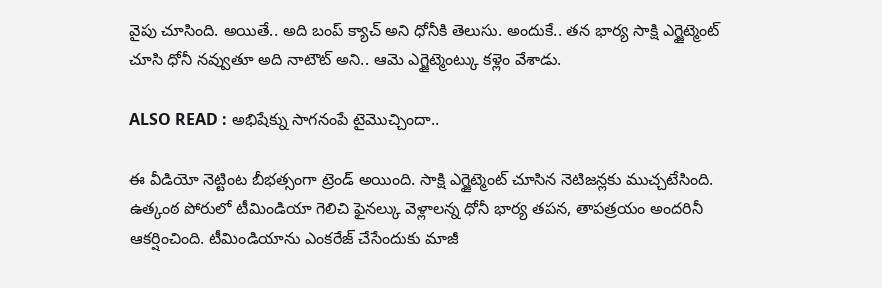వైపు చూసింది. అయితే.. అది బంప్ క్యాచ్ అని ధోనీకి తెలుసు. అందుకే.. తన భార్య సాక్షి ఎగ్జైట్మెంట్ చూసి ధోనీ నవ్వుతూ అది నాటౌట్ అని.. ఆమె ఎగ్జైట్మెంట్కు కళ్లెం వేశాడు.

ALSO READ : అభిషేక్ను సాగనంపే టైమొచ్చిందా..

ఈ వీడియో నెట్టింట బీభత్సంగా ట్రెండ్ అయింది. సాక్షి ఎగ్జైట్మెంట్ చూసిన నెటిజన్లకు ముచ్చటేసింది. ఉత్కంఠ పోరులో టీమిండియా గెలిచి ఫైనల్కు వెళ్లాలన్న ధోనీ భార్య తపన, తాపత్రయం అందరినీ ఆకర్షించింది. టీమిండియాను ఎంకరేజ్ చేసేందుకు మాజీ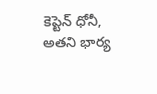కెప్టెన్ ధోనీ, అతని భార్య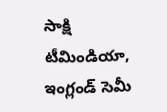సాక్షి టీమిండియా, ఇంగ్లండ్ సెమీ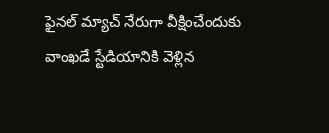ఫైనల్ మ్యాచ్ నేరుగా వీక్షించేందుకు వాంఖడే స్టేడియానికి వెళ్లిన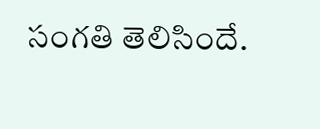సంగతి తెలిసిందే.